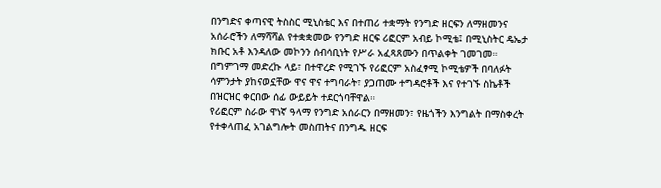በንግድና ቀጣናዊ ትስስር ሚኒስቴር እና በተጠሪ ተቋማት የንግድ ዘርፍን ለማዘመንና አሰራሮችን ለማሻሻል የተቋቋመው የንግድ ዘርፍ ሪፎርም አብይ ኮሚቴ፤ በሚኒስትር ዴኤታ ክቡር አቶ እንዳለው መኮንን ሰብሳቢነት የሥራ አፈጻጸሙን በጥልቀት ገመገመ።
በግምገማ መድረኩ ላይ፣ በተዋረድ የሚገኙ የሪፎርም አስፈፃሚ ኮሚቴዎች በባለፉት ሳምንታት ያከናወኗቸው ዋና ዋና ተግባራት፣ ያጋጠሙ ተግዳሮቶች እና የተገኙ ስኬቶች በዝርዝር ቀርበው ሰፊ ውይይት ተደርጎባቸዋል።
የሪፎርም ስራው ዋነኛ ዓላማ የንግድ አሰራርን በማዘመን፣ የዜጎችን እንግልት በማስቀረት የተቀላጠፈ አገልግሎት መስጠትና በንግዱ ዘርፍ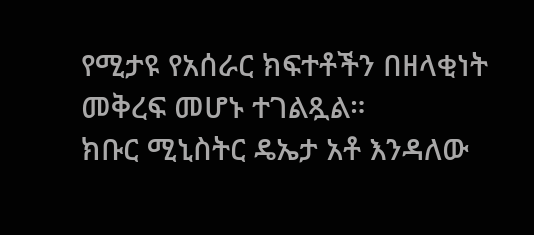የሚታዩ የአሰራር ክፍተቶችን በዘላቂነት መቅረፍ መሆኑ ተገልጿል።
ክቡር ሚኒስትር ዴኤታ አቶ እንዳለው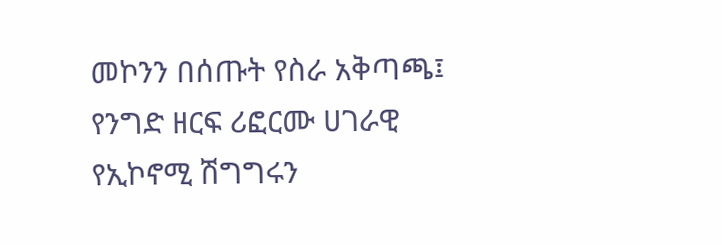መኮንን በሰጡት የስራ አቅጣጫ፤ የንግድ ዘርፍ ሪፎርሙ ሀገራዊ የኢኮኖሚ ሽግግሩን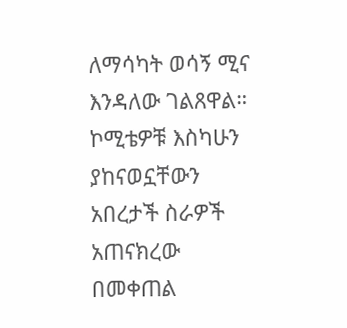ለማሳካት ወሳኝ ሚና እንዳለው ገልጸዋል።
ኮሚቴዎቹ እስካሁን ያከናወኗቸውን አበረታች ስራዎች አጠናክረው በመቀጠል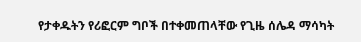የታቀዱትን የሪፎርም ግቦች በተቀመጠላቸው የጊዜ ሰሌዳ ማሳካት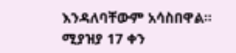እንዳለባቸውም አሳስበዋል።
ሚያዝያ 17 ቀን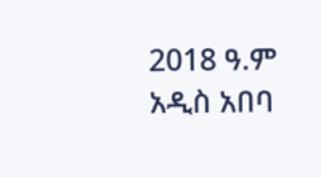2018 ዓ.ም
አዲስ አበባ